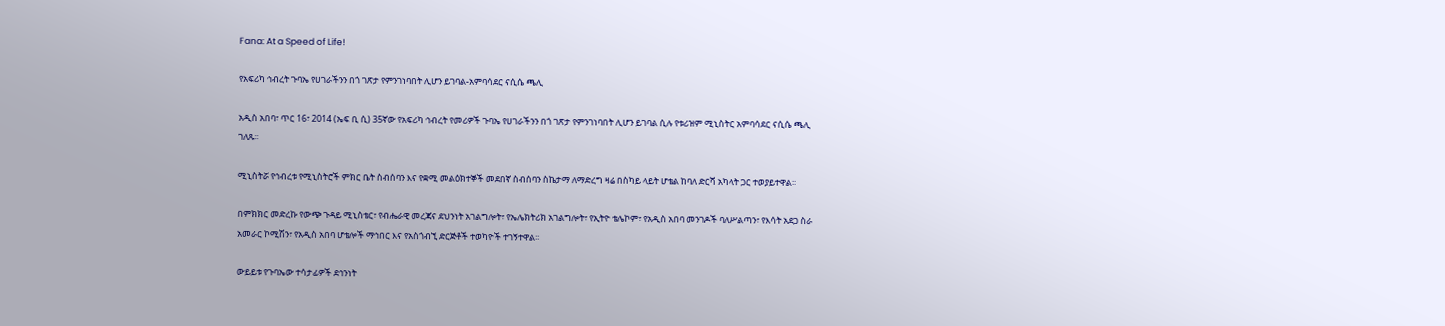Fana: At a Speed of Life!

የአፍሪካ ኅብረት ጉባኤ የሀገራችንን በጎ ገጽታ የምንገነባበት ሊሆን ይገባል-አምባሳደር ናሲሴ ጫሊ

አዲስ አበባ፣ ጥር 16፣ 2014 (ኤፍ ቢ ሲ) 35ኛው የአፍሪካ ኅብረት የመሪዎች ጉባኤ የሀገራችንን በጎ ገጽታ የምንገነባበት ሊሆን ይገባል ሲሉ የቱሪዝም ሚኒስትር አምባሳደር ናሲሴ ጫሊ ገለጹ፡፡

ሚኒስትሯ የኅብረቱ የሚኒስትሮች ምክር ቤት ስብሰባን እና የቋሚ መልዕክተኞች መደበኛ ስብሰባን ስኬታማ ለማድረግ ዛሬ በስካይ ላይት ሆቴል ከባለ ድርሻ አካላት ጋር ተወያይተዋል፡፡

በምክክር መድረኩ የውጭ ጉዳይ ሚኒስቴር፣ የብሔራዊ መረጃና ደህንነት አገልግሎት፣ የኤሌክትሪክ አገልግሎት፣ የኢትዮ ቴሌኮም፣ የአዲስ አበባ መንገዶች ባለሥልጣን፣ የእሳት አደጋ ስራ አመራር ኮሚሽን፣ የአዲስ አበባ ሆቴሎች ማኅበር እና የአስጎብኚ ድርጅቶች ተወካዮች ተገኝተዋል፡፡

ውይይቱ የጉባኤው ተሳታፊዎች ደኅንነት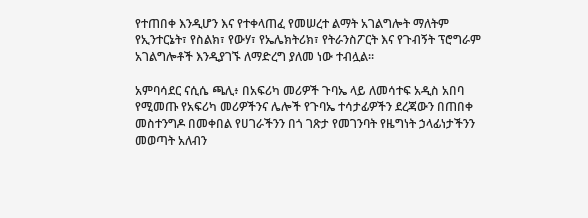የተጠበቀ እንዲሆን እና የተቀላጠፈ የመሠረተ ልማት አገልግሎት ማለትም የኢንተርኔት፣ የስልክ፣ የውሃ፣ የኤሌክትሪክ፣ የትራንስፖርት እና የጉብኝት ፕሮግራም አገልግሎቶች እንዲያገኙ ለማድረግ ያለመ ነው ተብሏል።

አምባሳደር ናሲሴ ጫሊ፥ በአፍሪካ መሪዎች ጉባኤ ላይ ለመሳተፍ አዲስ አበባ የሚመጡ የአፍሪካ መሪዎችንና ሌሎች የጉባኤ ተሳታፊዎችን ደረጃውን በጠበቀ መስተንግዶ በመቀበል የሀገራችንን በጎ ገጽታ የመገንባት የዜግነት ኃላፊነታችንን መወጣት አለብን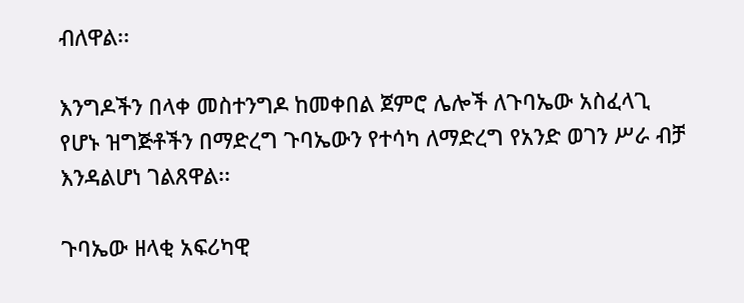ብለዋል፡፡

እንግዶችን በላቀ መስተንግዶ ከመቀበል ጀምሮ ሌሎች ለጉባኤው አስፈላጊ የሆኑ ዝግጅቶችን በማድረግ ጉባኤውን የተሳካ ለማድረግ የአንድ ወገን ሥራ ብቻ እንዳልሆነ ገልጸዋል፡፡

ጉባኤው ዘላቂ አፍሪካዊ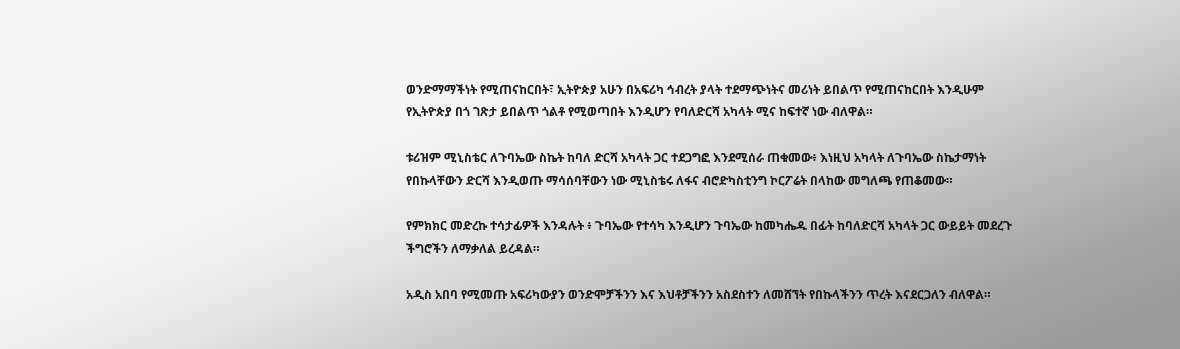ወንድማማችነት የሚጠናከርበት፣ ኢትዮጵያ አሁን በአፍሪካ ኅብረት ያላት ተደማጭነትና መሪነት ይበልጥ የሚጠናከርበት እንዲሁም የኢትዮጵያ በጎ ገጽታ ይበልጥ ጎልቶ የሚወጣበት እንዲሆን የባለድርሻ አካላት ሚና ከፍተኛ ነው ብለዋል።

ቱሪዝም ሚኒስቴር ለጉባኤው ስኬት ከባለ ድርሻ አካላት ጋር ተደጋግፎ እንደሚሰራ ጠቁመው፥ እነዚህ አካላት ለጉባኤው ስኬታማነት የበኩላቸውን ድርሻ እንዲወጡ ማሳሰባቸውን ነው ሚኒስቴሩ ለፋና ብሮድካስቲንግ ኮርፖሬት በላከው መግለጫ የጠቆመው።

የምክክር መድረኩ ተሳታፊዎች እንዳሉት ፥ ጉባኤው የተሳካ እንዲሆን ጉባኤው ከመካሔዱ በፊት ከባለድርሻ አካላት ጋር ውይይት መደረጉ ችግሮችን ለማቃለል ይረዳል።

አዲስ አበባ የሚመጡ አፍሪካውያን ወንድሞቻችንን እና እህቶቻችንን አስደስተን ለመሸኘት የበኩላችንን ጥረት እናደርጋለን ብለዋል።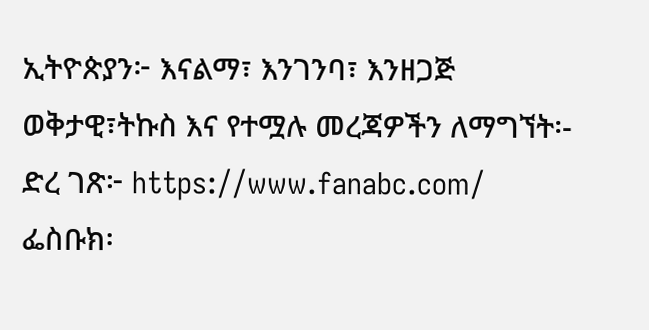ኢትዮጵያን፦ እናልማ፣ እንገንባ፣ እንዘጋጅ
ወቅታዊ፣ትኩስ እና የተሟሉ መረጃዎችን ለማግኘት፡-
ድረ ገጽ፦ https://www.fanabc.com/
ፌስቡክ፡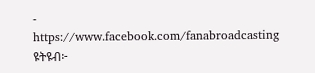- https://www.facebook.com/fanabroadcasting
ዩትዩብ፦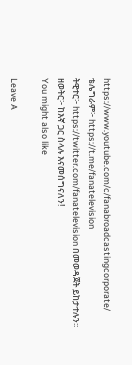https://www.youtube.com/c/fanabroadcastingcorporate/
ቴሌግራም፦ https://t.me/fanatelevision
ትዊተር፦ https://twitter.com/fanatelevision በመወዳጀት ይከታተሉን፡፡
ዘወትር፦ ከእኛ ጋር ስላሉ እናመሰግናለን!
You might also like

Leave A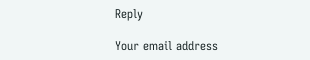Reply

Your email address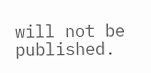will not be published.